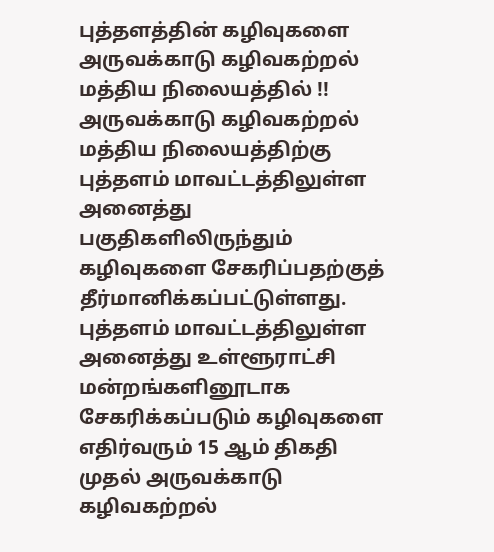புத்தளத்தின் கழிவுகளை அருவக்காடு கழிவகற்றல் மத்திய நிலையத்தில் !!
அருவக்காடு கழிவகற்றல் மத்திய நிலையத்திற்கு புத்தளம் மாவட்டத்திலுள்ள அனைத்து பகுதிகளிலிருந்தும் கழிவுகளை சேகரிப்பதற்குத் தீர்மானிக்கப்பட்டுள்ளது.
புத்தளம் மாவட்டத்திலுள்ள அனைத்து உள்ளூராட்சி மன்றங்களினூடாக சேகரிக்கப்படும் கழிவுகளை எதிர்வரும் 15 ஆம் திகதி முதல் அருவக்காடு கழிவகற்றல்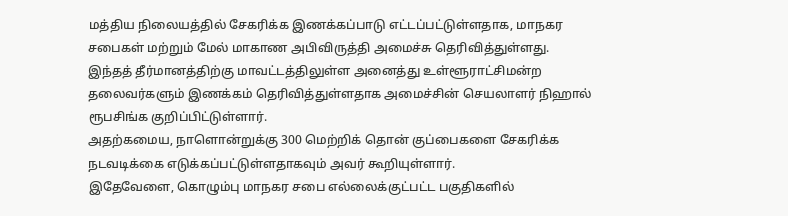மத்திய நிலையத்தில் சேகரிக்க இணக்கப்பாடு எட்டப்பட்டுள்ளதாக, மாநகர சபைகள் மற்றும் மேல் மாகாண அபிவிருத்தி அமைச்சு தெரிவித்துள்ளது.
இந்தத் தீர்மானத்திற்கு மாவட்டத்திலுள்ள அனைத்து உள்ளூராட்சிமன்ற தலைவர்களும் இணக்கம் தெரிவித்துள்ளதாக அமைச்சின் செயலாளர் நிஹால் ரூபசிங்க குறிப்பிட்டுள்ளார்.
அதற்கமைய, நாளொன்றுக்கு 300 மெற்றிக் தொன் குப்பைகளை சேகரிக்க நடவடிக்கை எடுக்கப்பட்டுள்ளதாகவும் அவர் கூறியுள்ளார்.
இதேவேளை, கொழும்பு மாநகர சபை எல்லைக்குட்பட்ட பகுதிகளில்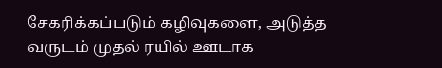சேகரிக்கப்படும் கழிவுகளை, அடுத்த வருடம் முதல் ரயில் ஊடாக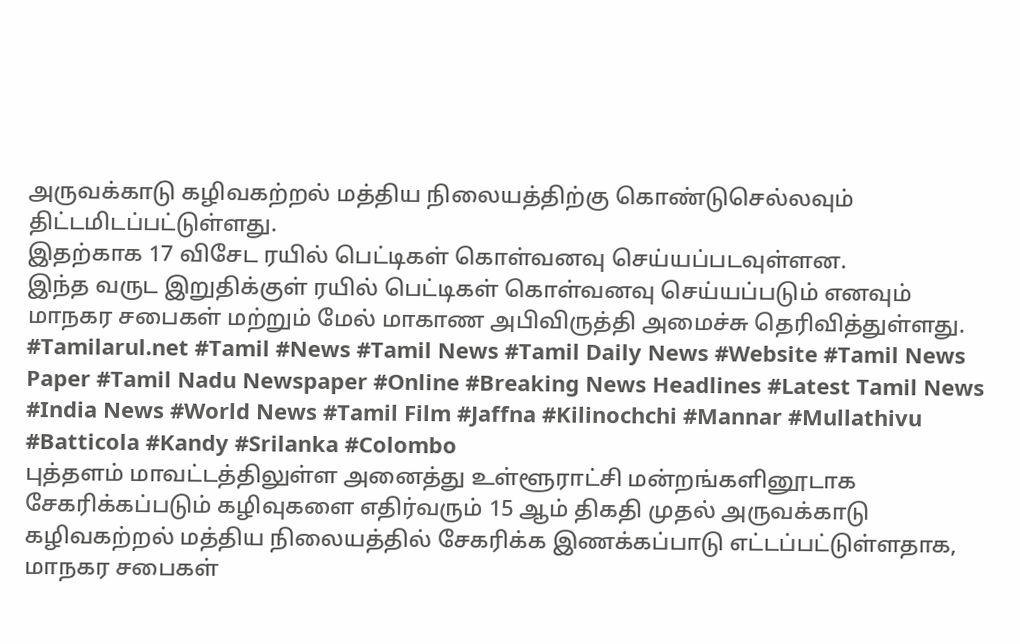அருவக்காடு கழிவகற்றல் மத்திய நிலையத்திற்கு கொண்டுசெல்லவும் திட்டமிடப்பட்டுள்ளது.
இதற்காக 17 விசேட ரயில் பெட்டிகள் கொள்வனவு செய்யப்படவுள்ளன.
இந்த வருட இறுதிக்குள் ரயில் பெட்டிகள் கொள்வனவு செய்யப்படும் எனவும் மாநகர சபைகள் மற்றும் மேல் மாகாண அபிவிருத்தி அமைச்சு தெரிவித்துள்ளது.
#Tamilarul.net #Tamil #News #Tamil News #Tamil Daily News #Website #Tamil News Paper #Tamil Nadu Newspaper #Online #Breaking News Headlines #Latest Tamil News #India News #World News #Tamil Film #Jaffna #Kilinochchi #Mannar #Mullathivu #Batticola #Kandy #Srilanka #Colombo
புத்தளம் மாவட்டத்திலுள்ள அனைத்து உள்ளூராட்சி மன்றங்களினூடாக சேகரிக்கப்படும் கழிவுகளை எதிர்வரும் 15 ஆம் திகதி முதல் அருவக்காடு கழிவகற்றல் மத்திய நிலையத்தில் சேகரிக்க இணக்கப்பாடு எட்டப்பட்டுள்ளதாக, மாநகர சபைகள்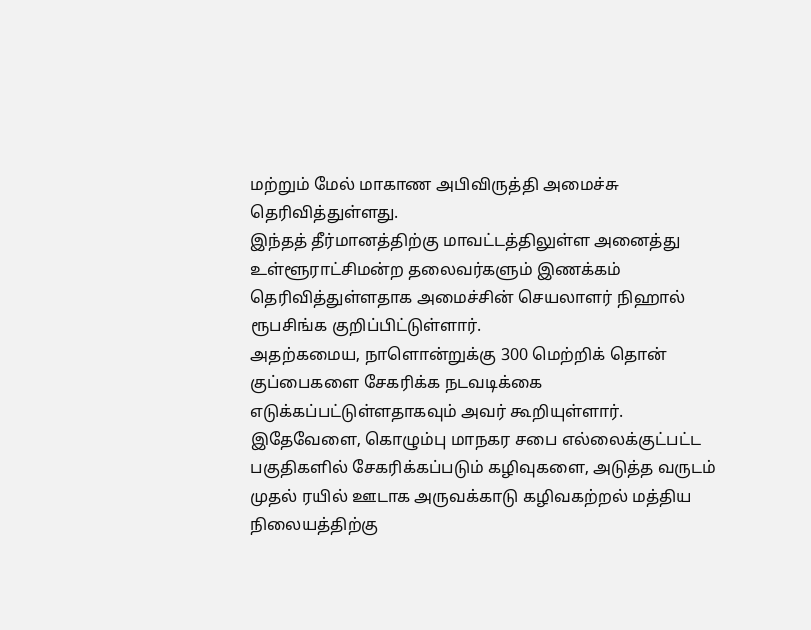மற்றும் மேல் மாகாண அபிவிருத்தி அமைச்சு தெரிவித்துள்ளது.
இந்தத் தீர்மானத்திற்கு மாவட்டத்திலுள்ள அனைத்து உள்ளூராட்சிமன்ற தலைவர்களும் இணக்கம் தெரிவித்துள்ளதாக அமைச்சின் செயலாளர் நிஹால் ரூபசிங்க குறிப்பிட்டுள்ளார்.
அதற்கமைய, நாளொன்றுக்கு 300 மெற்றிக் தொன் குப்பைகளை சேகரிக்க நடவடிக்கை எடுக்கப்பட்டுள்ளதாகவும் அவர் கூறியுள்ளார்.
இதேவேளை, கொழும்பு மாநகர சபை எல்லைக்குட்பட்ட பகுதிகளில் சேகரிக்கப்படும் கழிவுகளை, அடுத்த வருடம் முதல் ரயில் ஊடாக அருவக்காடு கழிவகற்றல் மத்திய நிலையத்திற்கு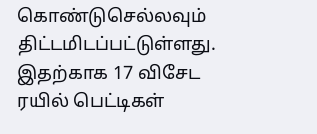கொண்டுசெல்லவும் திட்டமிடப்பட்டுள்ளது.
இதற்காக 17 விசேட ரயில் பெட்டிகள்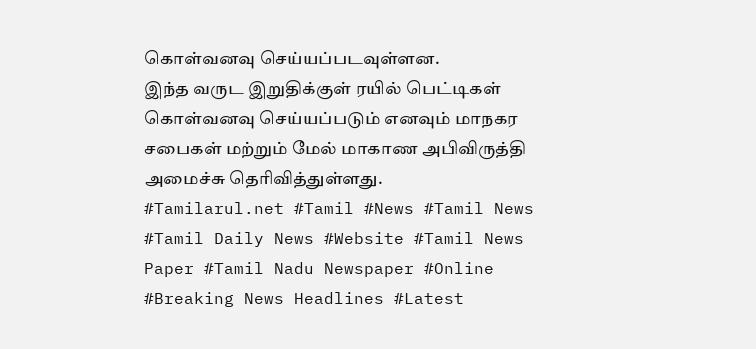கொள்வனவு செய்யப்படவுள்ளன.
இந்த வருட இறுதிக்குள் ரயில் பெட்டிகள் கொள்வனவு செய்யப்படும் எனவும் மாநகர சபைகள் மற்றும் மேல் மாகாண அபிவிருத்தி அமைச்சு தெரிவித்துள்ளது.
#Tamilarul.net #Tamil #News #Tamil News #Tamil Daily News #Website #Tamil News Paper #Tamil Nadu Newspaper #Online #Breaking News Headlines #Latest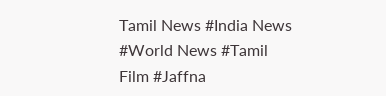Tamil News #India News #World News #Tamil Film #Jaffna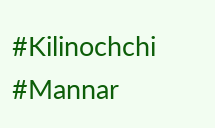#Kilinochchi #Mannar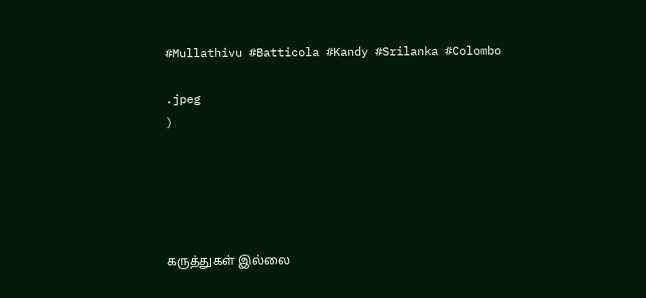#Mullathivu #Batticola #Kandy #Srilanka #Colombo

.jpeg
)





கருத்துகள் இல்லை